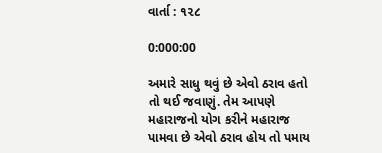વાર્તા : ૧૨૮

0:000:00

અમારે સાધુ થવું છે એવો ઠરાવ હતો તો થઈ જવાણું. તેમ આપણે મહારાજનો યોગ કરીને મહારાજ પામવા છે એવો ઠરાવ હોય તો પમાય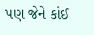પણ જેને કાંઈ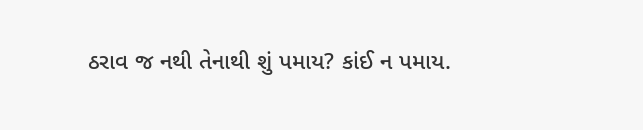ઠરાવ જ નથી તેનાથી શું પમાય? કાંઈ ન પમાય.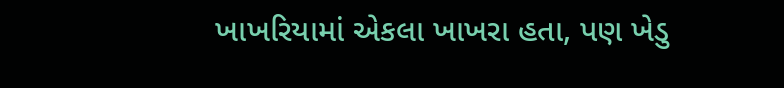ખાખરિયામાં એકલા ખાખરા હતા, પણ ખેડુ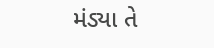મંડ્યા તે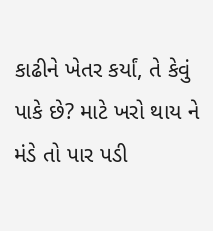કાઢીને ખેતર કર્યાં, તે કેવું પાકે છે? માટે ખરો થાય ને મંડે તો પાર પડી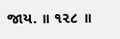જાય. ॥ ૧૨૮ ॥